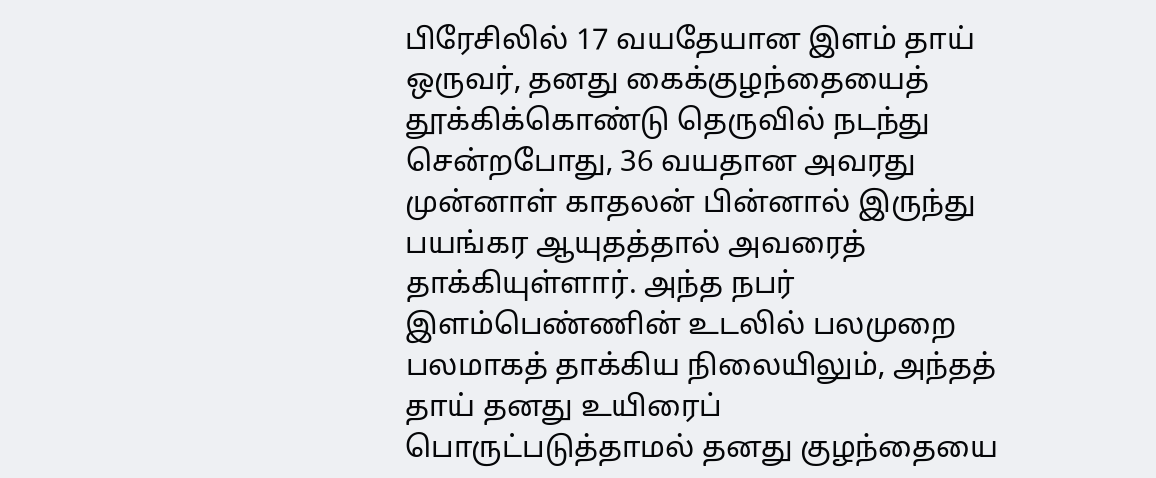பிரேசிலில் 17 வயதேயான இளம் தாய் ஒருவர், தனது கைக்குழந்தையைத் தூக்கிக்கொண்டு தெருவில் நடந்து சென்றபோது, 36 வயதான அவரது முன்னாள் காதலன் பின்னால் இருந்து பயங்கர ஆயுதத்தால் அவரைத் தாக்கியுள்ளார். அந்த நபர் இளம்பெண்ணின் உடலில் பலமுறை பலமாகத் தாக்கிய நிலையிலும், அந்தத் தாய் தனது உயிரைப் பொருட்படுத்தாமல் தனது குழந்தையை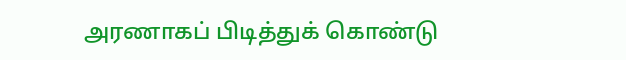அரணாகப் பிடித்துக் கொண்டு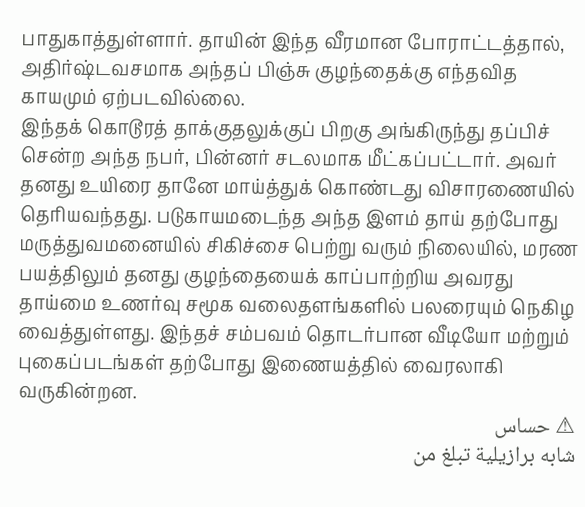பாதுகாத்துள்ளார். தாயின் இந்த வீரமான போராட்டத்தால், அதிர்ஷ்டவசமாக அந்தப் பிஞ்சு குழந்தைக்கு எந்தவித காயமும் ஏற்படவில்லை.
இந்தக் கொடூரத் தாக்குதலுக்குப் பிறகு அங்கிருந்து தப்பிச் சென்ற அந்த நபர், பின்னர் சடலமாக மீட்கப்பட்டார். அவர் தனது உயிரை தானே மாய்த்துக் கொண்டது விசாரணையில் தெரியவந்தது. படுகாயமடைந்த அந்த இளம் தாய் தற்போது மருத்துவமனையில் சிகிச்சை பெற்று வரும் நிலையில், மரண பயத்திலும் தனது குழந்தையைக் காப்பாற்றிய அவரது தாய்மை உணர்வு சமூக வலைதளங்களில் பலரையும் நெகிழ வைத்துள்ளது. இந்தச் சம்பவம் தொடர்பான வீடியோ மற்றும் புகைப்படங்கள் தற்போது இணையத்தில் வைரலாகி வருகின்றன.
⚠ حساس
شابه برازيلية تبلغ من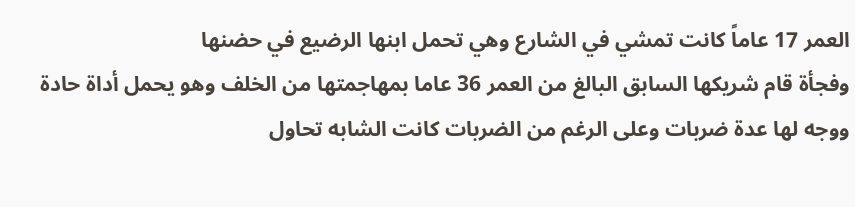العمر 17 عاماً كانت تمشي في الشارع وهي تحمل ابنها الرضيع في حضنها
وفجأة قام شريكها السابق البالغ من العمر 36 عاما بمهاجمتها من الخلف وهو يحمل أداة حادة ووجه لها عدة ضربات وعلى الرغم من الضربات كانت الشابه تحاول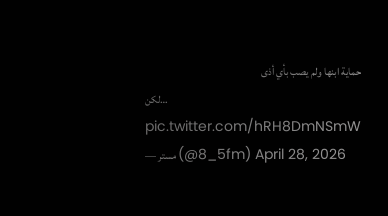حماية ابنها ولم يصب بأي أذى
لكن… pic.twitter.com/hRH8DmNSmW
— مستر (@5_8fm) April 28, 2026